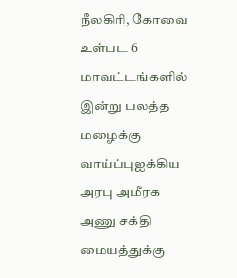நீலகிரி, கோவை உள்பட 6 மாவட்டங்களில் இன்று பலத்த மழைக்கு வாய்ப்புஐக்கிய அரபு அமீரக அணு சக்தி மையத்துக்கு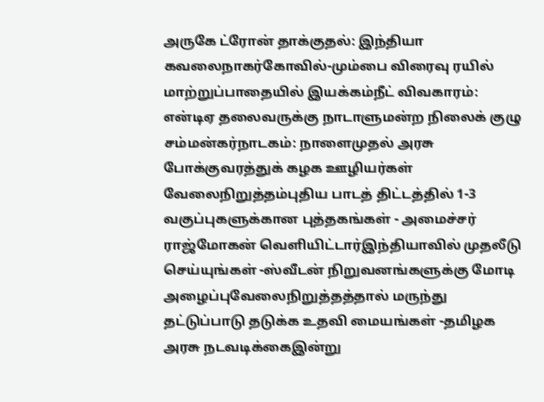அருகே ட்ரோன் தாக்குதல்: இந்தியா கவலைநாகர்கோவில்-மும்பை விரைவு ரயில் மாற்றுப்பாதையில் இயக்கம்நீட் விவகாரம்: என்டிஏ தலைவருக்கு நாடாளுமன்ற நிலைக் குழு சம்மன்கர்நாடகம்: நாளைமுதல் அரசு போக்குவரத்துக் கழக ஊழியர்கள் வேலைநிறுத்தம்புதிய பாடத் திட்டத்தில் 1-3 வகுப்புகளுக்கான புத்தகங்கள் - அமைச்சர் ராஜ்மோகன் வெளியிட்டார்இந்தியாவில் முதலீடு செய்யுங்கள் -ஸ்வீடன் நிறுவனங்களுக்கு மோடி அழைப்புவேலைநிறுத்தத்தால் மருந்து தட்டுப்பாடு தடுக்க உதவி மையங்கள் -தமிழக அரசு நடவடிக்கைஇன்று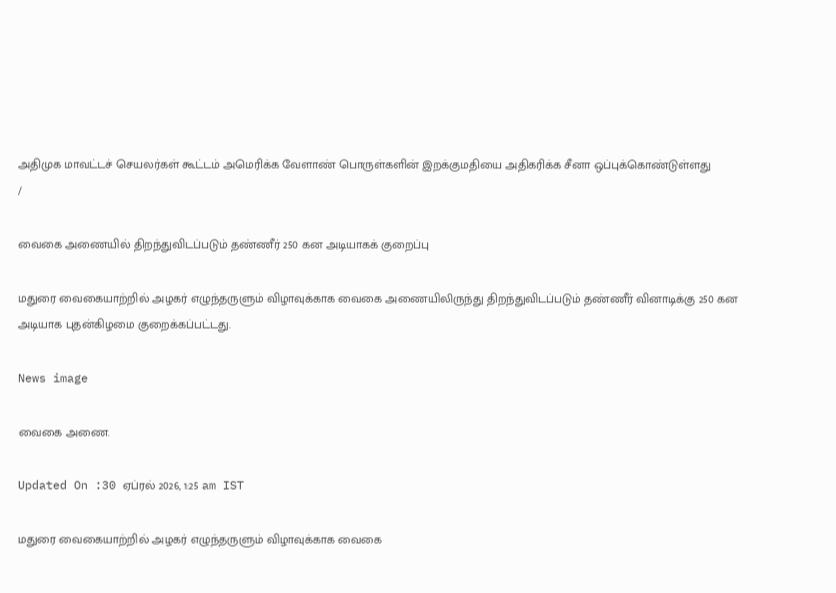அதிமுக மாவட்டச் செயலர்கள் கூட்டம் அமெரிக்க வேளாண் பொருள்களின் இறக்குமதியை அதிகரிக்க சீனா ஒப்புக்கொண்டுள்ளது
/

வைகை அணையில் திறந்துவிடப்படும் தண்ணீர் 250 கன அடியாகக் குறைப்பு

மதுரை வைகையாற்றில் அழகர் எழுந்தருளும் விழாவுக்காக வைகை அணையிலிருந்து திறந்துவிடப்படும் தண்ணீர் வினாடிக்கு 250 கன அடியாக புதன்கிழமை குறைக்கப்பட்டது.

News image

வைகை அணை.

Updated On :30 ஏப்ரல் 2026, 1:25 am IST

மதுரை வைகையாற்றில் அழகர் எழுந்தருளும் விழாவுக்காக வைகை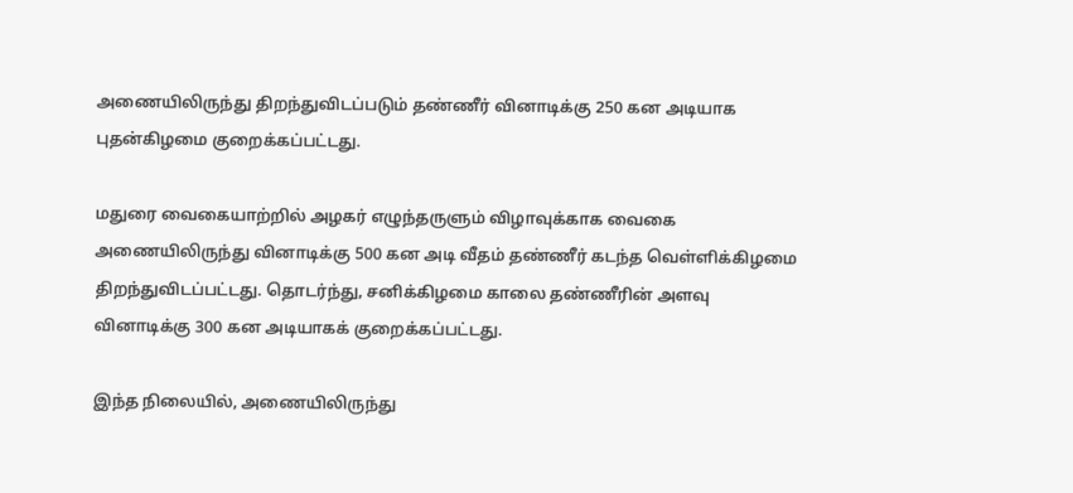அணையிலிருந்து திறந்துவிடப்படும் தண்ணீர் வினாடிக்கு 250 கன அடியாக புதன்கிழமை குறைக்கப்பட்டது.

மதுரை வைகையாற்றில் அழகர் எழுந்தருளும் விழாவுக்காக வைகை அணையிலிருந்து வினாடிக்கு 500 கன அடி வீதம் தண்ணீர் கடந்த வெள்ளிக்கிழமை திறந்துவிடப்பட்டது. தொடர்ந்து, சனிக்கிழமை காலை தண்ணீரின் அளவு வினாடிக்கு 300 கன அடியாகக் குறைக்கப்பட்டது.

இந்த நிலையில், அணையிலிருந்து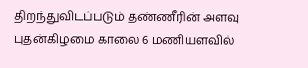திறந்துவிடப்படும் தண்ணீரின் அளவு புதன்கிழமை காலை 6 மணியளவில்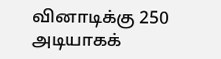வினாடிக்கு 250 அடியாகக்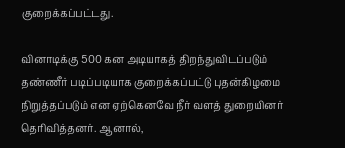குறைக்கப்பட்டது.

வினாடிக்கு 500 கன அடியாகத் திறந்துவிடப்படும் தண்ணீர் படிப்படியாக குறைக்கப்பட்டு புதன்கிழமை நிறுத்தப்படும் என ஏற்கெனவே நீர் வளத் துறையினர் தெரிவித்தனர். ஆனால்,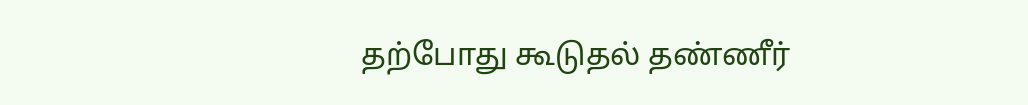தற்போது கூடுதல் தண்ணீர்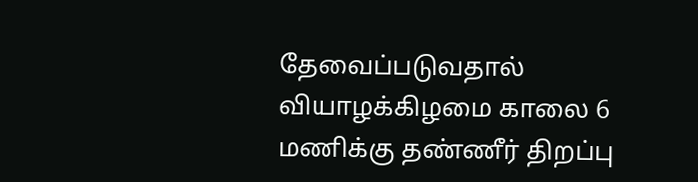தேவைப்படுவதால் வியாழக்கிழமை காலை 6 மணிக்கு தண்ணீர் திறப்பு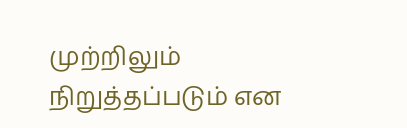முற்றிலும் நிறுத்தப்படும் என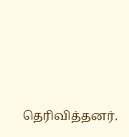தெரிவித்தனர்.